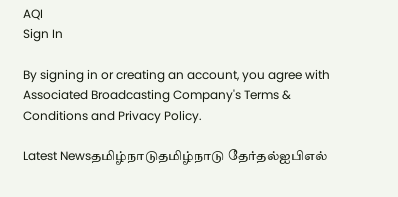AQI
Sign In

By signing in or creating an account, you agree with Associated Broadcasting Company's Terms & Conditions and Privacy Policy.

Latest Newsதமிழ்நாடுதமிழ்நாடு தேர்தல்ஐபிஎல்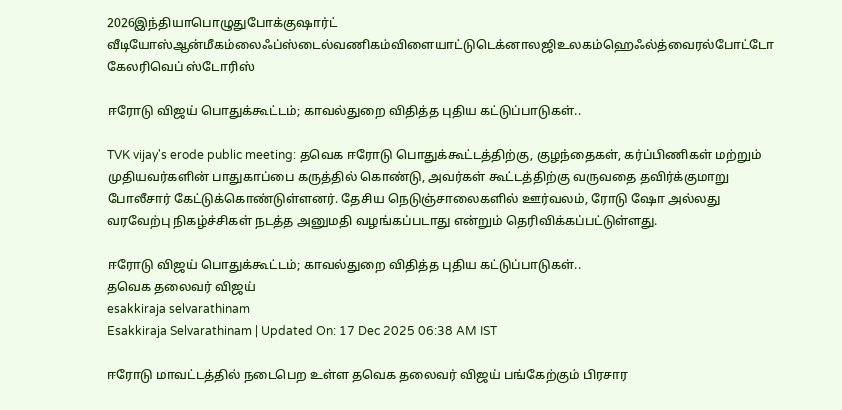2026இந்தியாபொழுதுபோக்குஷார்ட் வீடியோஸ்ஆன்மீகம்லைஃப்ஸ்டைல்வணிகம்விளையாட்டுடெக்னாலஜிஉலகம்ஹெஃல்த்வைரல்போட்டோ கேலரிவெப் ஸ்டோரிஸ்

ஈரோடு விஜய் பொதுக்கூட்டம்; காவல்துறை விதித்த புதிய கட்டுப்பாடுகள்..

TVK vijay's erode public meeting: தவெக ஈரோடு பொதுக்கூட்டத்திற்கு, குழந்தைகள், கர்ப்பிணிகள் மற்றும் முதியவர்களின் பாதுகாப்பை கருத்தில் கொண்டு, அவர்கள் கூட்டத்திற்கு வருவதை தவிர்க்குமாறு போலீசார் கேட்டுக்கொண்டுள்ளனர். தேசிய நெடுஞ்சாலைகளில் ஊர்வலம், ரோடு ஷோ அல்லது வரவேற்பு நிகழ்ச்சிகள் நடத்த அனுமதி வழங்கப்படாது என்றும் தெரிவிக்கப்பட்டுள்ளது.

ஈரோடு விஜய் பொதுக்கூட்டம்; காவல்துறை விதித்த புதிய கட்டுப்பாடுகள்..
தவெக தலைவர் விஜய்
esakkiraja selvarathinam
Esakkiraja Selvarathinam | Updated On: 17 Dec 2025 06:38 AM IST

ஈரோடு மாவட்டத்தில் நடைபெற உள்ள தவெக தலைவர் விஜய் பங்கேற்கும் பிரசார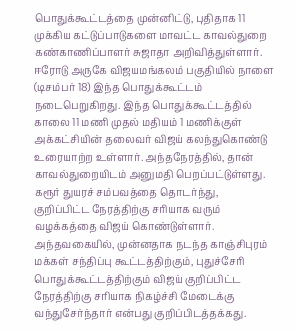பொதுக்கூட்டத்தை முன்னிட்டு, புதிதாக 11 முக்கிய கட்டுப்பாடுகளை மாவட்ட காவல்துறை கண்காணிப்பாளர் சுஜாதா அறிவித்துள்ளார். ஈரோடு அருகே விஜயமங்கலம் பகுதியில் நாளை (டிசம்பர் 18) இந்த பொதுக்கூட்டம் நடைபெறுகிறது. இந்த பொதுக்கூட்டத்தில் காலை 11 மணி முதல் மதியம் 1 மணிக்குள் அக்கட்சியின் தலைவர் விஜய் கலந்துகொண்டு உரையாற்ற உள்ளார். அந்தநேரத்தில், தான் காவல்துறையிடம் அனுமதி பெறப்பட்டுள்ளது. கரூர் துயரச் சம்பவத்தை தொடர்ந்து, குறிப்பிட்ட நேரத்திற்கு சரியாக வரும் வழக்கத்தை விஜய் கொண்டுள்ளார். அந்தவகையில், முன்னதாக நடந்த காஞ்சிபுரம் மக்கள் சந்திப்பு கூட்டத்திற்கும், புதுச்சேரி பொதுக்கூட்டத்திற்கும் விஜய் குறிப்பிட்ட நேரத்திற்கு சரியாக நிகழ்ச்சி மேடைக்கு வந்துசேர்ந்தார் என்பது குறிப்பிடத்தக்கது.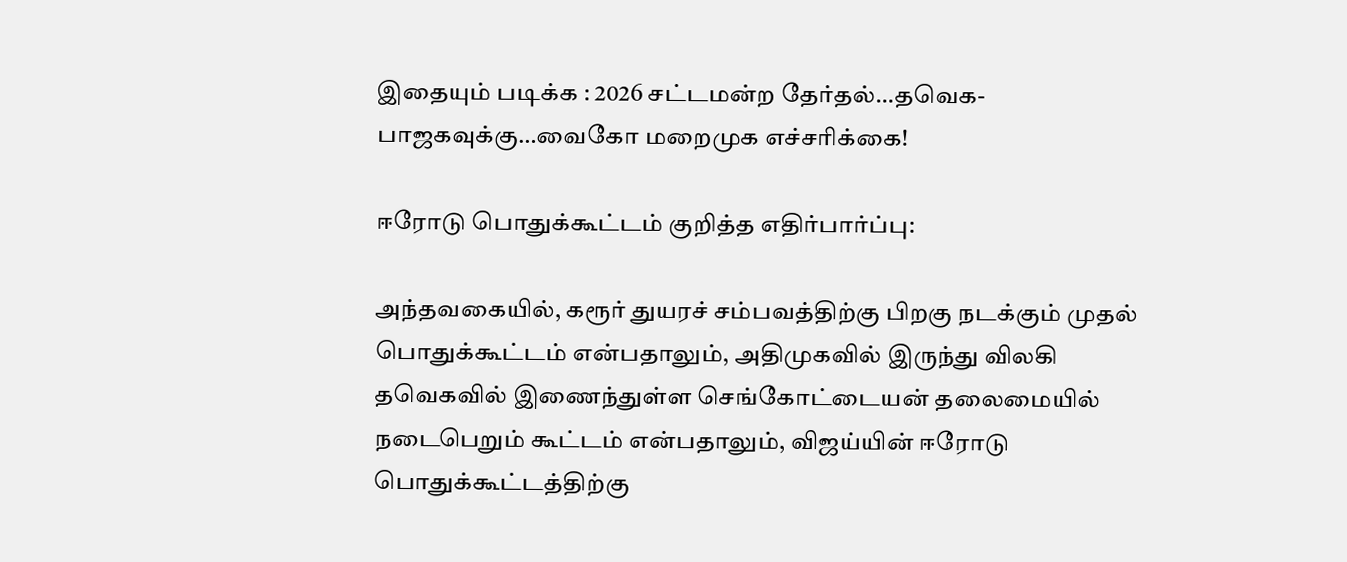இதையும் படிக்க : 2026 சட்டமன்ற தேர்தல்…தவெக-பாஜகவுக்கு…வைகோ மறைமுக எச்சரிக்கை!

ஈரோடு பொதுக்கூட்டம் குறித்த எதிர்பார்ப்பு:

அந்தவகையில், கரூர் துயரச் சம்பவத்திற்கு பிறகு நடக்கும் முதல் பொதுக்கூட்டம் என்பதாலும், அதிமுகவில் இருந்து விலகி தவெகவில் இணைந்துள்ள செங்கோட்டையன் தலைமையில் நடைபெறும் கூட்டம் என்பதாலும், விஜய்யின் ஈரோடு பொதுக்கூட்டத்திற்கு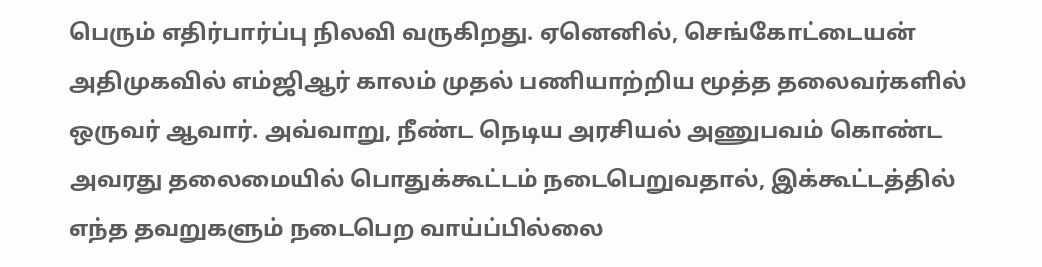பெரும் எதிர்பார்ப்பு நிலவி வருகிறது. ஏனெனில், செங்கோட்டையன் அதிமுகவில் எம்ஜிஆர் காலம் முதல் பணியாற்றிய மூத்த தலைவர்களில் ஒருவர் ஆவார். அவ்வாறு, நீண்ட நெடிய அரசியல் அணுபவம் கொண்ட அவரது தலைமையில் பொதுக்கூட்டம் நடைபெறுவதால், இக்கூட்டத்தில் எந்த தவறுகளும் நடைபெற வாய்ப்பில்லை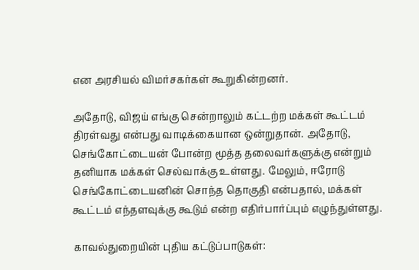என அரசியல் விமர்சகர்கள் கூறுகின்றனர்.

அதோடு, விஜய் எங்கு சென்றாலும் கட்டற்ற மக்கள் கூட்டம் திரள்வது என்பது வாடிக்கையான ஒன்றுதான். அதோடு, செங்கோட்டையன் போன்ற மூத்த தலைவர்களுக்கு என்றும் தனியாக மக்கள் செல்வாக்கு உள்ளது. மேலும், ஈரோடு செங்கோட்டையனின் சொந்த தொகுதி என்பதால், மக்கள் கூட்டம் எந்தளவுக்கு கூடும் என்ற எதிர்பார்ப்பும் எழுந்துள்ளது.

காவல்துறையின் புதிய கட்டுப்பாடுகள்: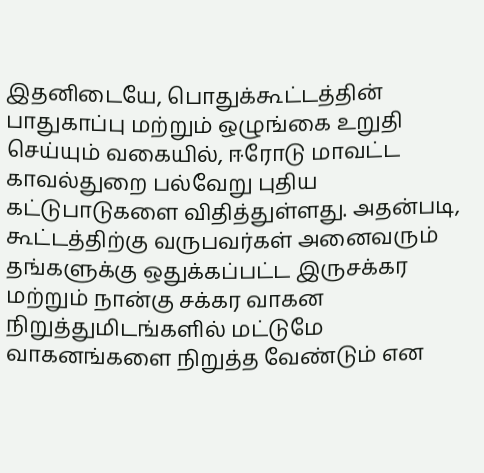இதனிடையே, பொதுக்கூட்டத்தின் பாதுகாப்பு மற்றும் ஒழுங்கை உறுதி செய்யும் வகையில், ஈரோடு மாவட்ட காவல்துறை பல்வேறு புதிய கட்டுபாடுகளை விதித்துள்ளது. அதன்படி, கூட்டத்திற்கு வருபவர்கள் அனைவரும் தங்களுக்கு ஒதுக்கப்பட்ட இருசக்கர மற்றும் நான்கு சக்கர வாகன நிறுத்துமிடங்களில் மட்டுமே வாகனங்களை நிறுத்த வேண்டும் என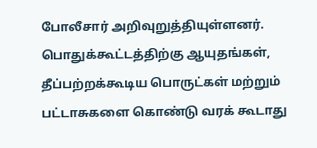போலீசார் அறிவுறுத்தியுள்ளனர். பொதுக்கூட்டத்திற்கு ஆயுதங்கள், தீப்பற்றக்கூடிய பொருட்கள் மற்றும் பட்டாசுகளை கொண்டு வரக் கூடாது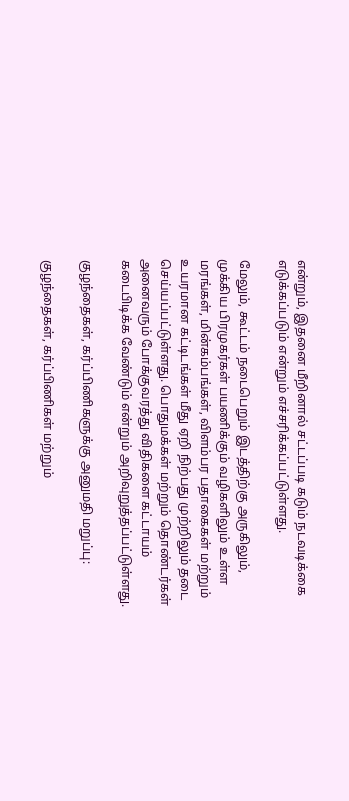என்றும், இதனை மீறினால் சட்டப்படி கடும் நடவடிக்கை எடுக்கப்படும் என்றும் எச்சரிக்கப்பட்டுள்ளது.

மேலும், கூட்டம் நடைபெறும் இடத்திற்கு அருகிலும், முக்கிய பிரமுகர்கள் பயணிக்கும் வழிகளிலும் உள்ள மரங்கள், மின்கம்பங்கள், விளம்பர பதாகைகள் மற்றும் உயரமான கட்டிடங்கள் மீது ஏறி நிற்பது முற்றிலும் தடை செய்யப்பட்டுள்ளது. பொதுமக்கள் மற்றும் தொண்டர்கள் அனைவரும் போக்குவரத்து விதிகளை கட்டாயம் கடைபிடிக்க வேண்டும் என்றும் அறிவுறுத்தப்பட்டுள்ளது.

குழந்தைகள், கர்ப்பிணிகளுக்கு அனுமதி மறுப்பு:

குழந்தைகள், கர்ப்பிணிகள் மற்றும்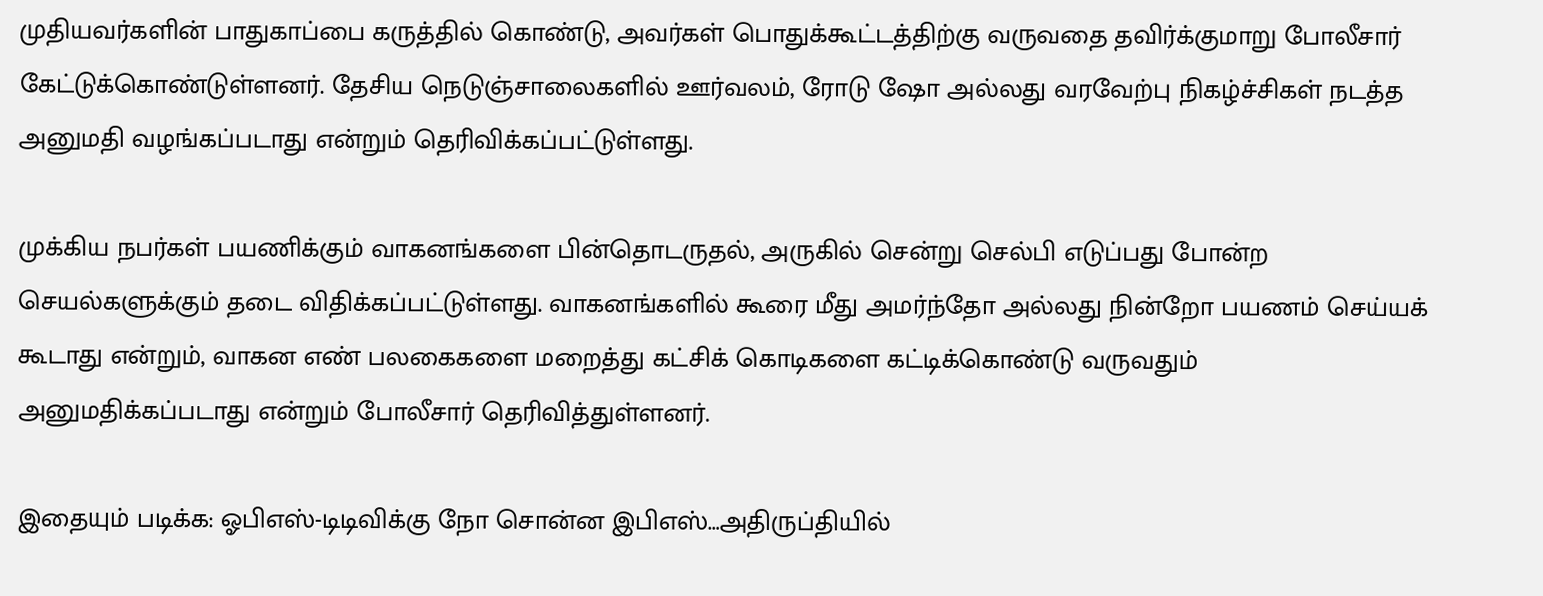முதியவர்களின் பாதுகாப்பை கருத்தில் கொண்டு, அவர்கள் பொதுக்கூட்டத்திற்கு வருவதை தவிர்க்குமாறு போலீசார் கேட்டுக்கொண்டுள்ளனர். தேசிய நெடுஞ்சாலைகளில் ஊர்வலம், ரோடு ஷோ அல்லது வரவேற்பு நிகழ்ச்சிகள் நடத்த அனுமதி வழங்கப்படாது என்றும் தெரிவிக்கப்பட்டுள்ளது.

முக்கிய நபர்கள் பயணிக்கும் வாகனங்களை பின்தொடருதல், அருகில் சென்று செல்பி எடுப்பது போன்ற செயல்களுக்கும் தடை விதிக்கப்பட்டுள்ளது. வாகனங்களில் கூரை மீது அமர்ந்தோ அல்லது நின்றோ பயணம் செய்யக் கூடாது என்றும், வாகன எண் பலகைகளை மறைத்து கட்சிக் கொடிகளை கட்டிக்கொண்டு வருவதும் அனுமதிக்கப்படாது என்றும் போலீசார் தெரிவித்துள்ளனர்.

இதையும் படிக்க: ஓபிஎஸ்-டிடிவிக்கு நோ சொன்ன இபிஎஸ்…அதிருப்தியில்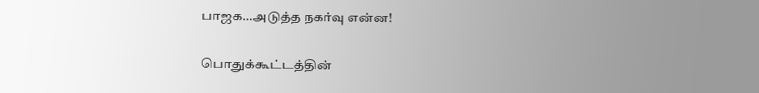பாஜக…அடுத்த நகர்வு என்ன!

பொதுக்கூட்டத்தின்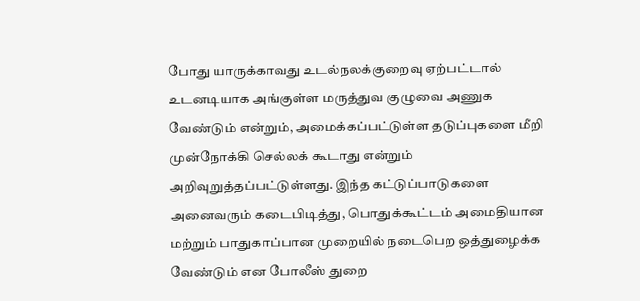போது யாருக்காவது உடல்நலக்குறைவு ஏற்பட்டால் உடனடியாக அங்குள்ள மருத்துவ குழுவை அணுக வேண்டும் என்றும், அமைக்கப்பட்டுள்ள தடுப்புகளை மீறி முன்நோக்கி செல்லக் கூடாது என்றும் அறிவுறுத்தப்பட்டுள்ளது. இந்த கட்டுப்பாடுகளை அனைவரும் கடைபிடித்து, பொதுக்கூட்டம் அமைதியான மற்றும் பாதுகாப்பான முறையில் நடைபெற ஒத்துழைக்க வேண்டும் என போலீஸ் துறை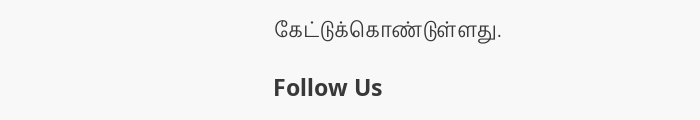கேட்டுக்கொண்டுள்ளது.

Follow Us